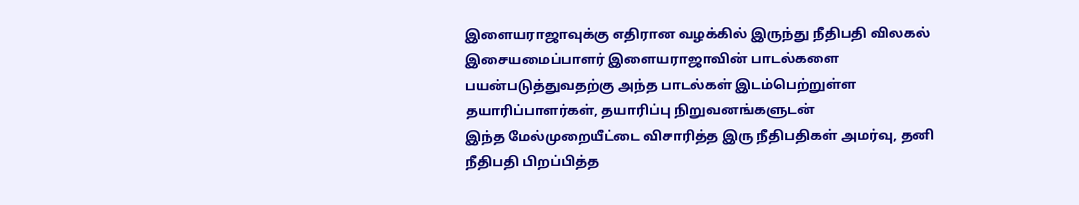இளையராஜாவுக்கு எதிரான வழக்கில் இருந்து நீதிபதி விலகல்
இசையமைப்பாளர் இளையராஜாவின் பாடல்களை பயன்படுத்துவதற்கு அந்த பாடல்கள் இடம்பெற்றுள்ள தயாரிப்பாளர்கள், தயாரிப்பு நிறுவனங்களுடன்
இந்த மேல்முறையீட்டை விசாரித்த இரு நீதிபதிகள் அமர்வு, தனி நீதிபதி பிறப்பித்த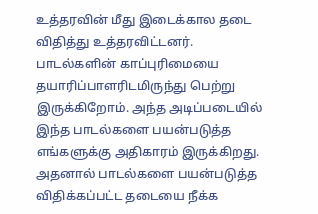உத்தரவின் மீது இடைக்கால தடை விதித்து உத்தரவிட்டனர். பாடல்களின் காப்புரிமையை தயாரிப்பாளரிடமிருந்து பெற்று இருக்கிறோம். அந்த அடிப்படையில் இந்த பாடல்களை பயன்படுத்த எங்களுக்கு அதிகாரம் இருக்கிறது. அதனால் பாடல்களை பயன்படுத்த விதிக்கப்பட்ட தடையை நீக்க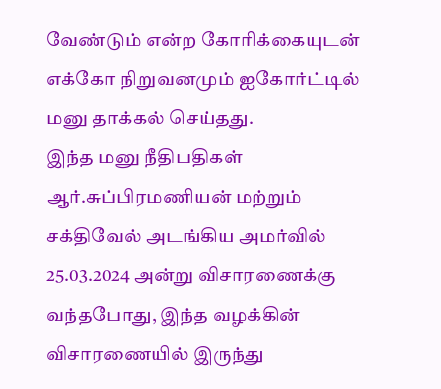வேண்டும் என்ற கோரிக்கையுடன் எக்கோ நிறுவனமும் ஐகோர்ட்டில் மனு தாக்கல் செய்தது.
இந்த மனு நீதிபதிகள் ஆர்.சுப்பிரமணியன் மற்றும் சக்திவேல் அடங்கிய அமர்வில் 25.03.2024 அன்று விசாரணைக்கு வந்தபோது, இந்த வழக்கின் விசாரணையில் இருந்து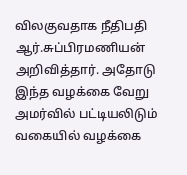விலகுவதாக நீதிபதி ஆர்.சுப்பிரமணியன் அறிவித்தார். அதோடு இந்த வழக்கை வேறு அமர்வில் பட்டியலிடும் வகையில் வழக்கை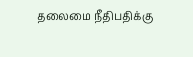தலைமை நீதிபதிக்கு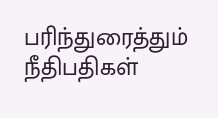பரிந்துரைத்தும் நீதிபதிகள்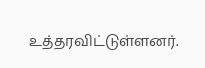உத்தரவிட்டுள்ளனர்.